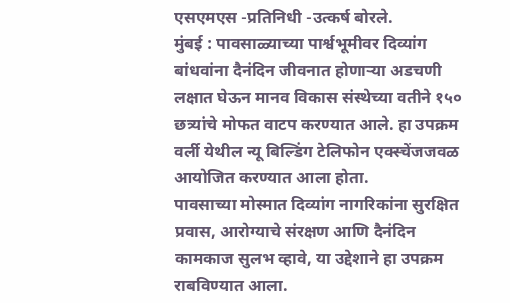एसएमएस -प्रतिनिधी -उत्कर्ष बोरले.
मुंबई : पावसाळ्याच्या पार्श्वभूमीवर दिव्यांग बांधवांना दैनंदिन जीवनात होणाऱ्या अडचणी लक्षात घेऊन मानव विकास संस्थेच्या वतीने १५० छत्र्यांचे मोफत वाटप करण्यात आले. हा उपक्रम वर्ली येथील न्यू बिल्डिंग टेलिफोन एक्स्चेंजजवळ आयोजित करण्यात आला होता.
पावसाच्या मोस्मात दिव्यांग नागरिकांना सुरक्षित प्रवास, आरोग्याचे संरक्षण आणि दैनंदिन कामकाज सुलभ व्हावे, या उद्देशाने हा उपक्रम राबविण्यात आला.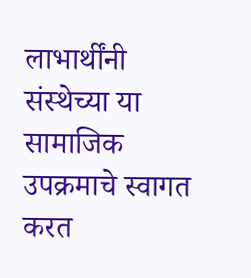लाभार्थींनी संस्थेच्या या सामाजिक उपक्रमाचे स्वागत करत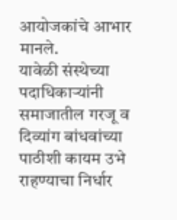आयोजकांचे आभार मानले.
यावेळी संस्थेच्या पदाधिकाऱ्यांनी समाजातील गरजू व दिव्यांग बांधवांच्या पाठीशी कायम उभे राहण्याचा निर्धार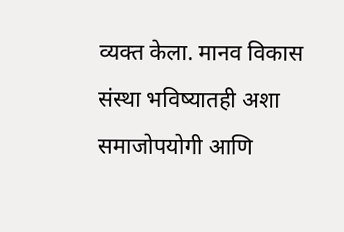व्यक्त केला. मानव विकास संस्था भविष्यातही अशा समाजोपयोगी आणि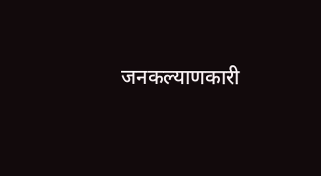जनकल्याणकारी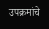उपक्रमांचे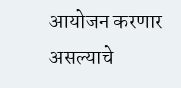आयोजन करणार असल्याचे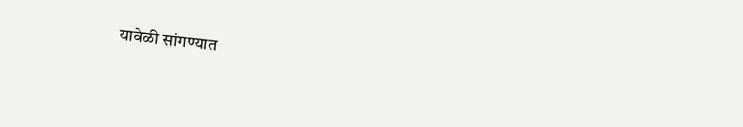यावेळी सांगण्यात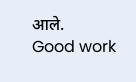आले.
Good work